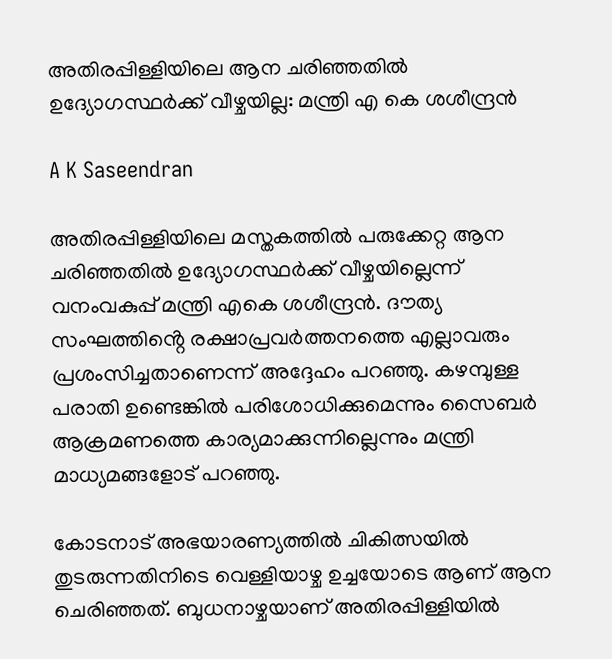അതിരപ്പിള്ളിയിലെ ആന ചരിഞ്ഞതിൽ ഉദ്യോഗസ്ഥർക്ക് വീഴ്ചയില്ല: മന്ത്രി എ കെ ശശീന്ദ്രൻ

A K Saseendran

അതിരപ്പിള്ളിയിലെ മസ്തകത്തിൽ പരുക്കേറ്റ ആന ചരിഞ്ഞതിൽ ഉദ്യോഗസ്ഥർക്ക് വീഴ്ചയില്ലെന്ന് വനംവകുപ്പ് മന്ത്രി എകെ ശശീന്ദ്രൻ. ദൗത്യ സംഘത്തിൻ്റെ രക്ഷാപ്രവർത്തനത്തെ എല്ലാവരും പ്രശംസിച്ചതാണെന്ന് അദ്ദേഹം പറഞ്ഞു. കഴമ്പുള്ള പരാതി ഉണ്ടെങ്കിൽ പരിശോധിക്കുമെന്നും സൈബർ ആക്രമണത്തെ കാര്യമാക്കുന്നില്ലെന്നും മന്ത്രി മാധ്യമങ്ങളോട് പറഞ്ഞു.

കോടനാട് അഭയാരണ്യത്തില്‍ ചികിത്സയില്‍ തുടരുന്നതിനിടെ വെള്ളിയാഴ്ച ഉച്ചയോടെ ആണ് ആന ചെരിഞ്ഞത്. ബുധനാഴ്ചയാണ് അതിരപ്പിള്ളിയില്‍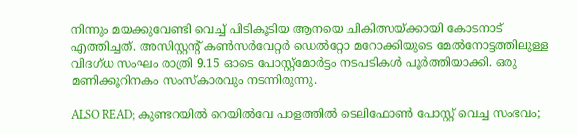നിന്നും മയക്കുവേണ്ടി വെച്ച് പിടികൂടിയ ആനയെ ചികിത്സയ്ക്കായി കോടനാട് എത്തിച്ചത്. അസിസ്റ്റന്റ് കണ്‍സര്‍വേറ്റര്‍ ഡെല്‍റ്റോ മറോക്കിയുടെ മേല്‍നോട്ടത്തിലുള്ള വിദഗ്ധ സംഘം രാത്രി 9.15 ഓടെ പോസ്റ്റ്‌മോര്‍ട്ടം നടപടികള്‍ പൂര്‍ത്തിയാക്കി. ഒരു മണിക്കൂറിനകം സംസ്‌കാരവും നടന്നിരുന്നു.

ALSO READ; കുണ്ടറയിൽ റെയിൽവേ പാളത്തിൽ ടെലിഫോൺ പോസ്റ്റ് വെച്ച സംഭവം;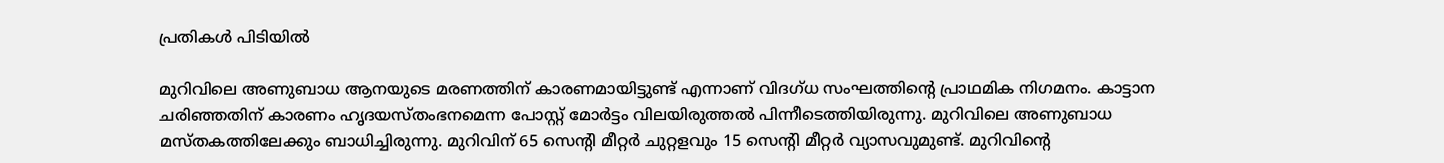പ്രതികൾ പിടിയിൽ

മുറിവിലെ അണുബാധ ആനയുടെ മരണത്തിന് കാരണമായിട്ടുണ്ട് എന്നാണ് വിദഗ്ധ സംഘത്തിന്റെ പ്രാഥമിക നിഗമനം. കാട്ടാന ചരിഞ്ഞതിന് കാരണം ഹൃദയസ്തംഭനമെന്ന പോസ്റ്റ് മോര്‍ട്ടം വിലയിരുത്തല്‍ പിന്നീടെത്തിയിരുന്നു. മുറിവിലെ അണുബാധ മസ്തകത്തിലേക്കും ബാധിച്ചിരുന്നു. മുറിവിന് 65 സെന്റി മീറ്റര്‍ ചുറ്റളവും 15 സെന്റി മീറ്റര്‍ വ്യാസവുമുണ്ട്. മുറിവിന്റെ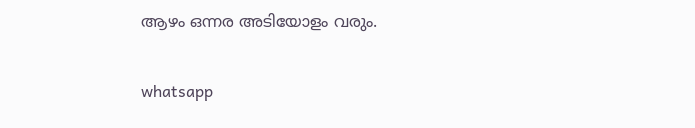ആഴം ഒന്നര അടിയോളം വരും.

whatsapp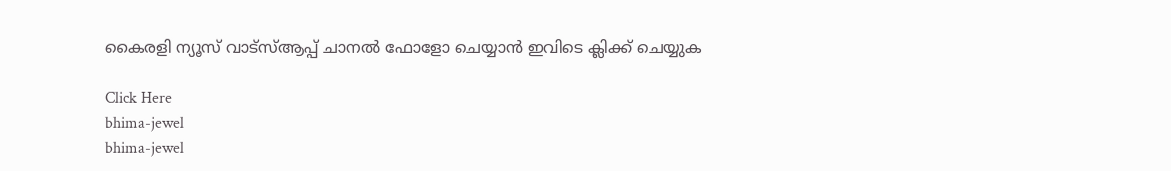കൈരളി ന്യൂസ് വാട്‌സ്ആപ്പ് ചാനല്‍ ഫോളോ ചെയ്യാന്‍ ഇവിടെ ക്ലിക്ക് ചെയ്യുക

Click Here
bhima-jewel
bhima-jewel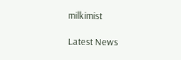milkimist

Latest News